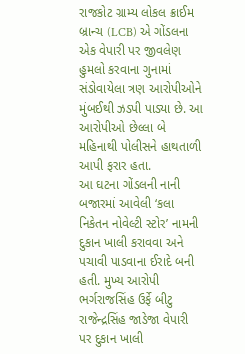રાજકોટ ગ્રામ્ય લોકલ ક્રાઈમ બ્રાન્ચ (LCB) એ ગોંડલના એક વેપારી પર જીવલેણ હુમલો કરવાના ગુનામાં સંડોવાયેલા ત્રણ આરોપીઓને મુંબઈથી ઝડપી પાડ્યા છે. આ આરોપીઓ છેલ્લા બે મહિનાથી પોલીસને હાથતાળી આપી ફરાર હતા.
આ ઘટના ગોંડલની નાની બજારમાં આવેલી ‘કલા નિકેતન નોવેલ્ટી સ્ટોર’ નામની દુકાન ખાલી કરાવવા અને પચાવી પાડવાના ઈરાદે બની હતી. મુખ્ય આરોપી ભર્ગરાજસિંહ ઉર્ફે બીટુ રાજેન્દ્રસિંહ જાડેજા વેપારી પર દુકાન ખાલી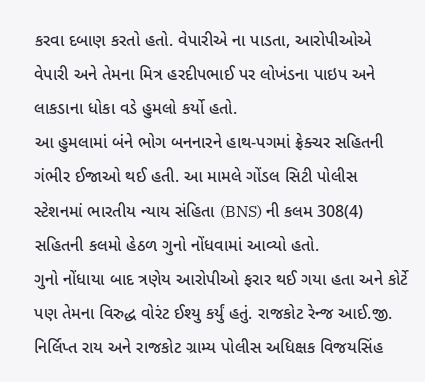કરવા દબાણ કરતો હતો. વેપારીએ ના પાડતા, આરોપીઓએ વેપારી અને તેમના મિત્ર હરદીપભાઈ પર લોખંડના પાઇપ અને લાકડાના ધોકા વડે હુમલો કર્યો હતો.
આ હુમલામાં બંને ભોગ બનનારને હાથ-પગમાં ફ્રેક્ચર સહિતની ગંભીર ઈજાઓ થઈ હતી. આ મામલે ગોંડલ સિટી પોલીસ સ્ટેશનમાં ભારતીય ન્યાય સંહિતા (BNS) ની કલમ 308(4) સહિતની કલમો હેઠળ ગુનો નોંધવામાં આવ્યો હતો.
ગુનો નોંધાયા બાદ ત્રણેય આરોપીઓ ફરાર થઈ ગયા હતા અને કોર્ટે પણ તેમના વિરુદ્ધ વોરંટ ઈશ્યુ કર્યું હતું. રાજકોટ રેન્જ આઈ.જી. નિર્લિપ્ત રાય અને રાજકોટ ગ્રામ્ય પોલીસ અધિક્ષક વિજયસિંહ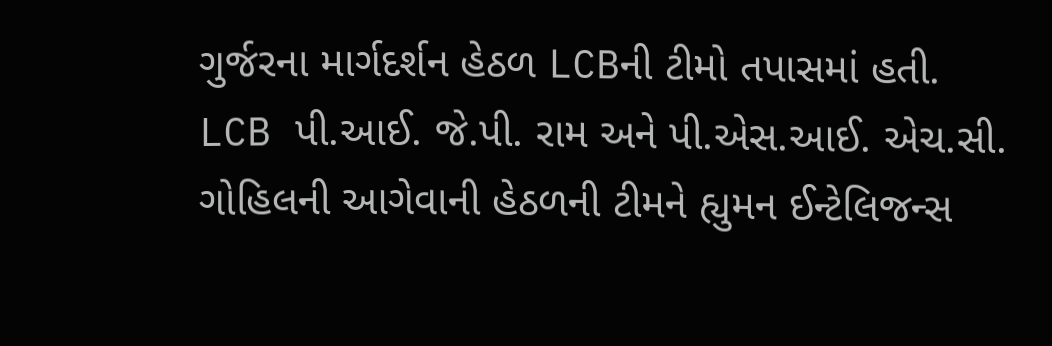ગુર્જરના માર્ગદર્શન હેઠળ LCBની ટીમો તપાસમાં હતી.
LCB પી.આઈ. જે.પી. રામ અને પી.એસ.આઈ. એચ.સી. ગોહિલની આગેવાની હેઠળની ટીમને હ્યુમન ઈન્ટેલિજન્સ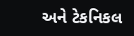અને ટેકનિકલ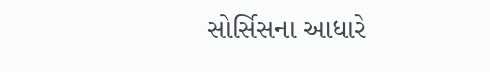સોર્સિસના આધારે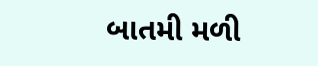બાતમી મળી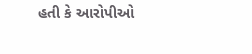હતી કે આરોપીઓ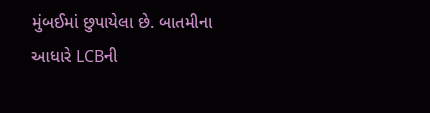મુંબઈમાં છુપાયેલા છે. બાતમીના આધારે LCBની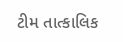ટીમ તાત્કાલિક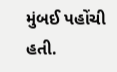મુંબઈ પહોંચી હતી.